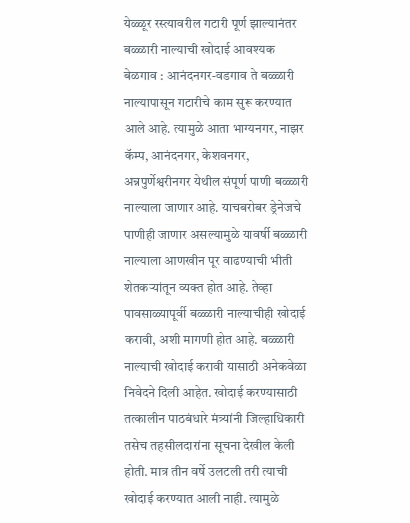येळ्ळूर रस्त्यावरील गटारी पूर्ण झाल्यानंतर बळ्ळारी नाल्याची खोदाई आवश्यक
बेळगाव : आनंदनगर-वडगाव ते बळ्ळारी नाल्यापासून गटारीचे काम सुरू करण्यात आले आहे. त्यामुळे आता भाग्यनगर, नाझर कॅम्प, आनंदनगर, केशवनगर, अन्नपुर्णेश्वरीनगर येथील संपूर्ण पाणी बळ्ळारी नाल्याला जाणार आहे. याचबरोबर ड्रेनेजचे पाणीही जाणार असल्यामुळे यावर्षी बळ्ळारी नाल्याला आणखीन पूर वाढण्याची भीती शेतकऱ्यांतून व्यक्त होत आहे. तेव्हा पावसाळ्यापूर्वी बळ्ळारी नाल्याचीही खोदाई करावी, अशी मागणी होत आहे. बळ्ळारी नाल्याची खोदाई करावी यासाठी अनेकवेळा निवेदने दिली आहेत. खोदाई करण्यासाठी तत्कालीन पाठबंधारे मंत्र्यांनी जिल्हाधिकारी तसेच तहसीलदारांना सूचना देखील केली होती. मात्र तीन वर्षे उलटली तरी त्याची खोदाई करण्यात आली नाही. त्यामुळे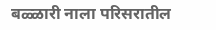बळ्ळारी नाला परिसरातील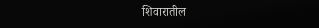शिवारातील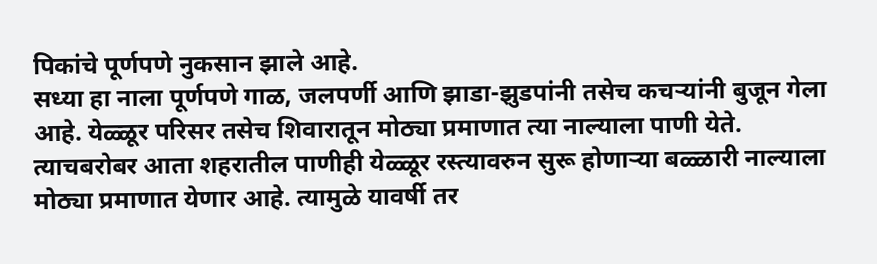पिकांचे पूर्णपणे नुकसान झाले आहे.
सध्या हा नाला पूर्णपणे गाळ, जलपर्णी आणि झाडा-झुडपांनी तसेच कचऱ्यांनी बुजून गेला आहे. येळ्ळूर परिसर तसेच शिवारातून मोठ्या प्रमाणात त्या नाल्याला पाणी येते. त्याचबरोबर आता शहरातील पाणीही येळ्ळूर रस्त्यावरुन सुरू होणाऱ्या बळ्ळारी नाल्याला मोठ्या प्रमाणात येणार आहे. त्यामुळे यावर्षी तर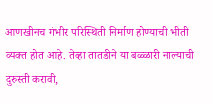आणखीनच गंभीर परिस्थिती निर्माण होण्याची भीती व्यक्त होत आहे. तेव्हा तातडीने या बळ्ळारी नाल्याची दुरुस्ती करावी,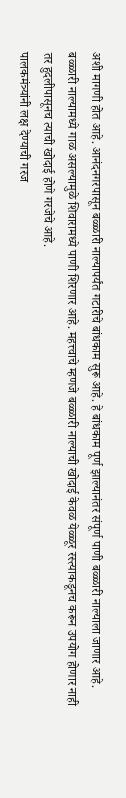अशी मागणी होत आहे. आनंदनगरपासून बळ्ळारी नाल्यापर्यंत गटारीचे बांधकाम सुरू आहे. हे बांधकाम पूर्ण झाल्यानंतर संपूर्ण पाणी बळ्ळारी नाल्याला जाणार आहे. बळ्ळारी नाल्यामध्ये गाळ असल्यामुळे शिवारामध्ये पाणी शिरणार आहे. महत्त्वाचे म्हणजे बळ्ळारी नाल्याची खोदाई केवळ येळ्ळूर रस्त्याकडूनच करून उपयोग होणार नाही तर हुदलीपासूनच त्याची खोदाई होणे गरजेचे आहे.
पालकमंत्र्यांनी लक्ष देण्याची गरज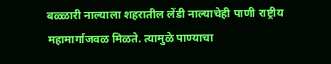बळ्ळारी नाल्याला शहरातील लेंडी नाल्याचेही पाणी राष्ट्रीय महामार्गाजवळ मिळते. त्यामुळे पाण्याचा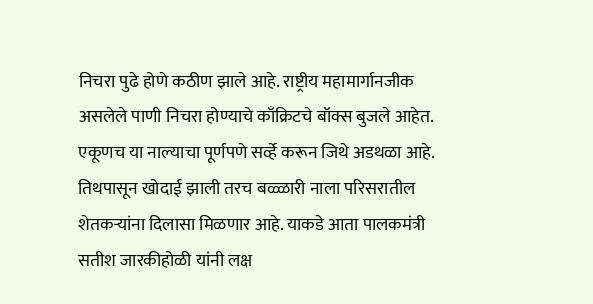निचरा पुढे होणे कठीण झाले आहे. राष्ट्रीय महामार्गानजीक असलेले पाणी निचरा होण्याचे काँक्रिटचे बॉक्स बुजले आहेत. एकूणच या नाल्याचा पूर्णपणे सर्व्हे करून जिथे अडथळा आहे. तिथपासून खोदाई झाली तरच बळ्ळारी नाला परिसरातील शेतकऱ्यांना दिलासा मिळणार आहे. याकडे आता पालकमंत्री सतीश जारकीहोळी यांनी लक्ष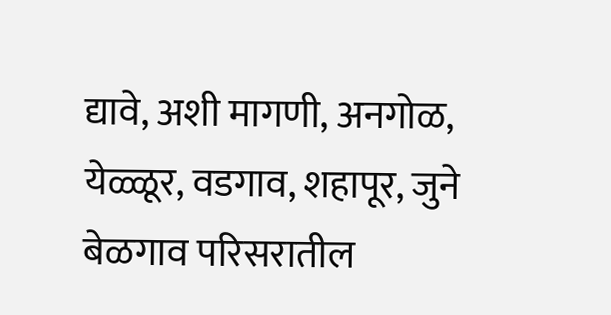द्यावे, अशी मागणी, अनगोळ, येळ्ळूर, वडगाव, शहापूर, जुने बेळगाव परिसरातील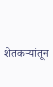शेतकऱ्यांतून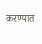करण्यात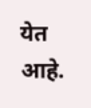येत आहे.